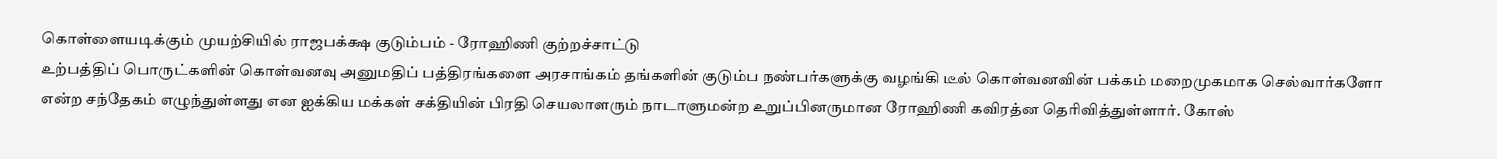கொள்ளையடிக்கும் முயற்சியில் ராஜபக்க்ஷ குடும்பம் - ரோஹிணி குற்றச்சாட்டு
உற்பத்திப் பொருட்களின் கொள்வனவு அனுமதிப் பத்திரங்களை அரசாங்கம் தங்களின் குடும்ப நண்பர்களுக்கு வழங்கி டீல் கொள்வனவின் பக்கம் மறைமுகமாக செல்வார்களோ என்ற சந்தேகம் எழுந்துள்ளது என ஐக்கிய மக்கள் சக்தியின் பிரதி செயலாளரும் நாடாளுமன்ற உறுப்பினருமான ரோஹிணி கவிரத்ன தெரிவித்துள்ளார். கோஸ்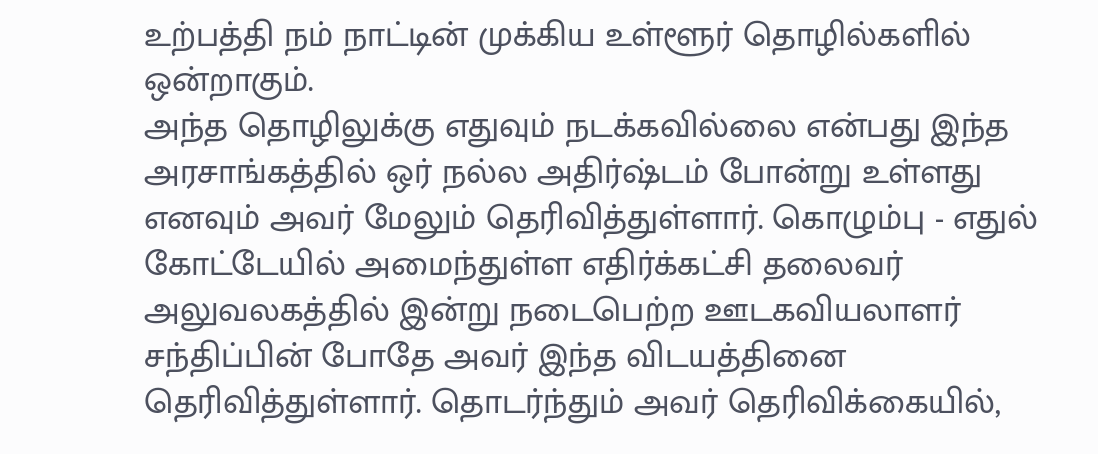உற்பத்தி நம் நாட்டின் முக்கிய உள்ளூர் தொழில்களில் ஒன்றாகும்.
அந்த தொழிலுக்கு எதுவும் நடக்கவில்லை என்பது இந்த அரசாங்கத்தில் ஒர் நல்ல அதிர்ஷ்டம் போன்று உள்ளது எனவும் அவர் மேலும் தெரிவித்துள்ளார். கொழும்பு - எதுல் கோட்டேயில் அமைந்துள்ள எதிர்க்கட்சி தலைவர் அலுவலகத்தில் இன்று நடைபெற்ற ஊடகவியலாளர் சந்திப்பின் போதே அவர் இந்த விடயத்தினை தெரிவித்துள்ளார். தொடர்ந்தும் அவர் தெரிவிக்கையில்,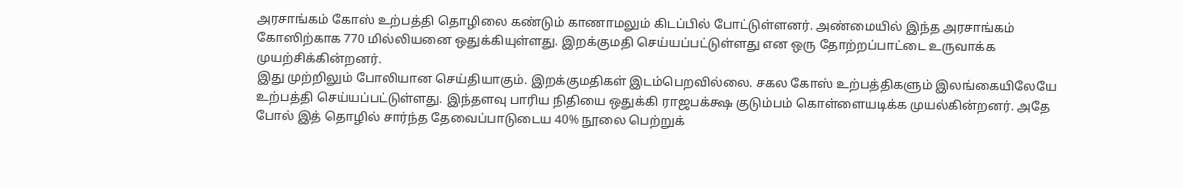அரசாங்கம் கோஸ் உற்பத்தி தொழிலை கண்டும் காணாமலும் கிடப்பில் போட்டுள்ளனர். அண்மையில் இந்த அரசாங்கம் கோஸிற்காக 770 மில்லியனை ஒதுக்கியுள்ளது. இறக்குமதி செய்யப்பட்டுள்ளது என ஒரு தோற்றப்பாட்டை உருவாக்க முயற்சிக்கின்றனர்.
இது முற்றிலும் போலியான செய்தியாகும். இறக்குமதிகள் இடம்பெறவில்லை. சகல கோஸ் உற்பத்திகளும் இலங்கையிலேயே உற்பத்தி செய்யப்பட்டுள்ளது. இந்தளவு பாரிய நிதியை ஒதுக்கி ராஜபக்க்ஷ குடும்பம் கொள்ளையடிக்க முயல்கின்றனர். அதே போல் இத் தொழில் சார்ந்த தேவைப்பாடுடைய 40% நூலை பெற்றுக்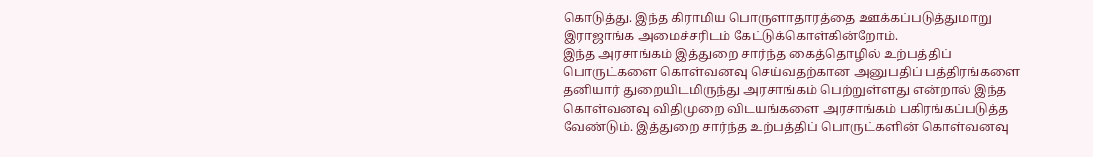கொடுத்து. இந்த கிராமிய பொருளாதாரத்தை ஊக்கப்படுத்துமாறு இராஜாங்க அமைச்சரிடம் கேட்டுக்கொள்கின்றோம்.
இந்த அரசாங்கம் இத்துறை சார்ந்த கைத்தொழில் உற்பத்திப் பொருட்களை கொள்வனவு செய்வதற்கான அனுபதிப் பத்திரங்களை தனியார் துறையிடமிருந்து அரசாங்கம் பெற்றுள்ளது என்றால் இந்த கொள்வனவு விதிமுறை விடயங்களை அரசாங்கம் பகிரங்கப்படுத்த வேண்டும். இத்துறை சார்ந்த உற்பத்திப் பொருட்களின் கொள்வனவு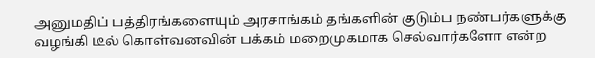அனுமதிப் பத்திரங்களையும் அரசாங்கம் தங்களின் குடும்ப நண்பர்களுக்கு வழங்கி டீல் கொள்வனவின் பக்கம் மறைமுகமாக செல்வார்களோ என்ற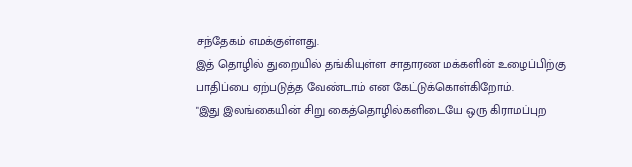சந்தேகம் எமக்குள்ளது.
இத் தொழில் துறையில் தங்கியுள்ள சாதாரண மக்களின் உழைப்பிற்கு பாதிப்பை ஏற்படுத்த வேண்டாம் என கேட்டுக்கொள்கிறோம்.
"இது இலங்கையின் சிறு கைத்தொழில்களிடையே ஒரு கிராமப்புற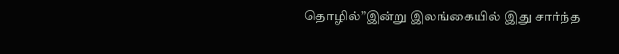தொழில்”இன்று இலங்கையில் இது சார்ந்த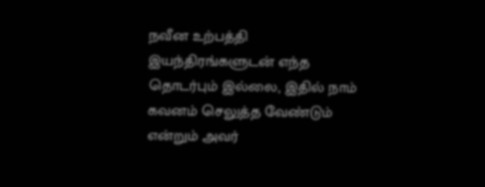நவீன உற்பத்தி இயந்திரங்களுடன் எந்த தொடர்பும் இல்லை, இதில் நாம் கவனம் செலுத்த வேண்டும் என்றும் அவர்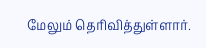மேலும் தெரிவித்துள்ளார்.